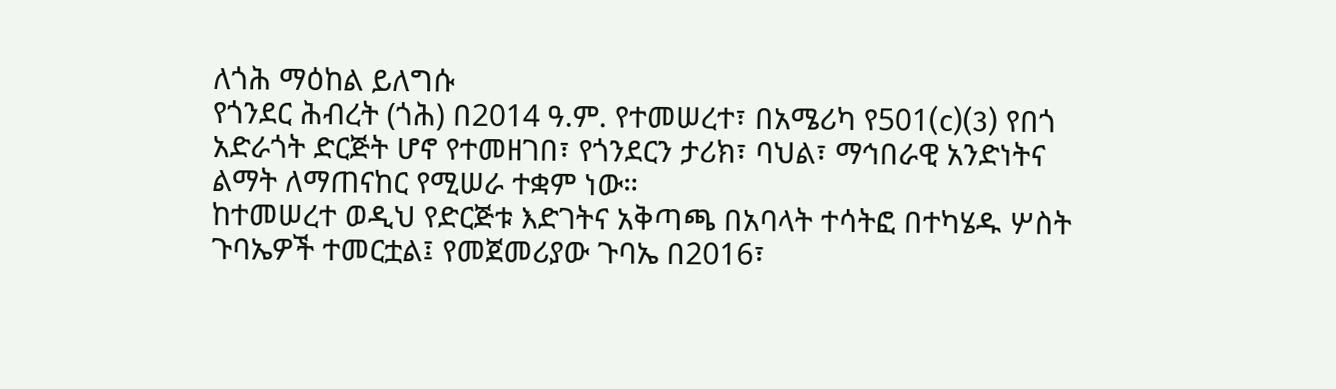ለጎሕ ማዕከል ይለግሱ
የጎንደር ሕብረት (ጎሕ) በ2014 ዓ.ም. የተመሠረተ፣ በአሜሪካ የ501(c)(3) የበጎ አድራጎት ድርጅት ሆኖ የተመዘገበ፣ የጎንደርን ታሪክ፣ ባህል፣ ማኅበራዊ አንድነትና ልማት ለማጠናከር የሚሠራ ተቋም ነው።
ከተመሠረተ ወዲህ የድርጅቱ እድገትና አቅጣጫ በአባላት ተሳትፎ በተካሄዱ ሦስት ጉባኤዎች ተመርቷል፤ የመጀመሪያው ጉባኤ በ2016፣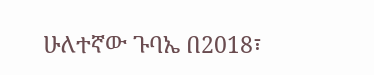ሁለተኛው ጉባኤ በ2018፣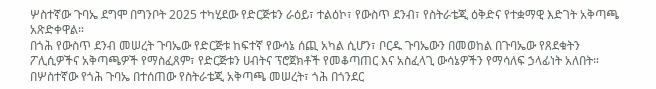ሦስተኛው ጉባኤ ደግሞ በግንቦት 2025 ተካሂደው የድርጅቱን ራዕይ፣ ተልዕኮ፣ የውስጥ ደንብ፣ የስትራቴጂ ዕቅድና የተቋማዊ እድገት አቅጣጫ አጽድቀዋል።
በጎሕ የውስጥ ደንብ መሠረት ጉባኤው የድርጅቱ ከፍተኛ የውሳኔ ሰጪ አካል ሲሆን፣ ቦርዱ ጉባኤውን በመወከል በጉባኤው የጸደቁትን ፖሊሲዎችና አቅጣጫዎች የማስፈጸም፣ የድርጅቱን ሀብትና ፕሮጀክቶች የመቆጣጠር እና አስፈላጊ ውሳኔዎችን የማሳለፍ ኃላፊነት አለበት።
በሦስተኛው የጎሕ ጉባኤ በተሰጠው የስትራቴጂ አቅጣጫ መሠረት፣ ጎሕ በጎንደር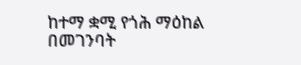ከተማ ቋሚ የጎሕ ማዕከል በመገንባት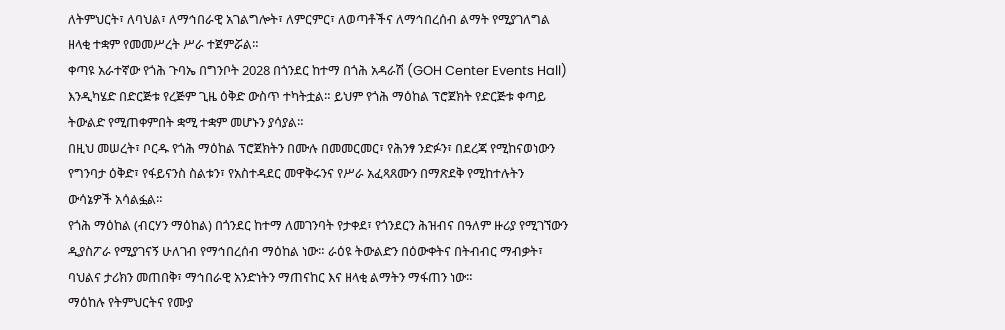ለትምህርት፣ ለባህል፣ ለማኅበራዊ አገልግሎት፣ ለምርምር፣ ለወጣቶችና ለማኅበረሰብ ልማት የሚያገለግል ዘላቂ ተቋም የመመሥረት ሥራ ተጀምሯል።
ቀጣዩ አራተኛው የጎሕ ጉባኤ በግንቦት 2028 በጎንደር ከተማ በጎሕ አዳራሽ (GOH Center Events Hall) እንዲካሄድ በድርጅቱ የረጅም ጊዜ ዕቅድ ውስጥ ተካትቷል። ይህም የጎሕ ማዕከል ፕሮጀክት የድርጅቱ ቀጣይ ትውልድ የሚጠቀምበት ቋሚ ተቋም መሆኑን ያሳያል።
በዚህ መሠረት፣ ቦርዱ የጎሕ ማዕከል ፕሮጀክትን በሙሉ በመመርመር፣ የሕንፃ ንድፉን፣ በደረጃ የሚከናወነውን የግንባታ ዕቅድ፣ የፋይናንስ ስልቱን፣ የአስተዳደር መዋቅሩንና የሥራ አፈጻጸሙን በማጽደቅ የሚከተሉትን ውሳኔዎች አሳልፏል።
የጎሕ ማዕከል (ብርሃን ማዕከል) በጎንደር ከተማ ለመገንባት የታቀደ፣ የጎንደርን ሕዝብና በዓለም ዙሪያ የሚገኘውን ዲያስፖራ የሚያገናኝ ሁለገብ የማኅበረሰብ ማዕከል ነው። ራዕዩ ትውልድን በዕውቀትና በትብብር ማብቃት፣ ባህልና ታሪክን መጠበቅ፣ ማኅበራዊ አንድነትን ማጠናከር እና ዘላቂ ልማትን ማፋጠን ነው።
ማዕከሉ የትምህርትና የሙያ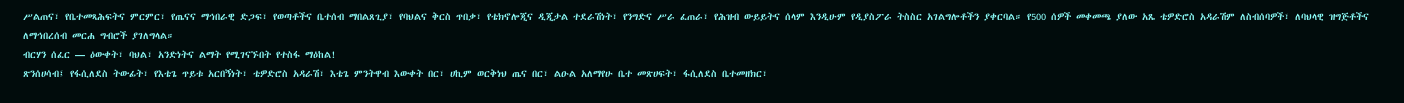ሥልጠና፣ የቤተመጻሕፍትና ምርምር፣ የጤናና ማኅበራዊ ድጋፍ፣ የወጣቶችና ቤተሰብ ማበልጸጊያ፣ የባህልና ቅርስ ጥበቃ፣ የቴክኖሎጂና ዲጂታል ተደራሽነት፣ የንግድና ሥራ ፈጠራ፣ የሕዝብ ውይይትና ሰላም እንዲሁም የዲያስፖራ ትስስር አገልግሎቶችን ያቀርባል። የ500 ሰዎች መቀመጫ ያለው አጼ ቴዎድሮስ አዳራሽም ለስብሰባዎች፣ ለባህላዊ ዝግጅቶችና ለማኅበረሰብ መርሐ ግብሮች ያገለግላል።
ብርሃን ሰፈር — ዕውቀት፣ ባህል፣ አንድነትና ልማት የሚገናኙበት የተስፋ ማዕከል!
ጽንሰሀሳብ፤ የፋሲለደስ ትውፊት፣ የእቴጌ ጥይቱ አርበኝነት፣ ቴዎድሮስ አዳራሽ፣ እቴጌ ምንትዋብ እውቀት በር፣ ሀኪም ወርቅነህ ጤና በር፣ ልዑል አለማየሁ ቤተ መጽሀፍት፣ ፋሲለደስ ቤተመዘክር፣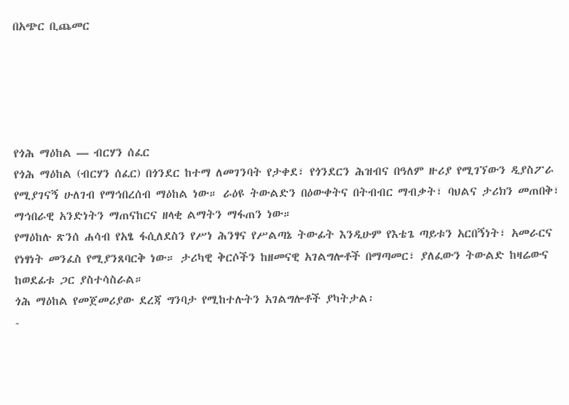በአጭር ቢጨመር





የጎሕ ማዕከል — ብርሃን ሰፈር
የጎሕ ማዕከል (ብርሃን ሰፈር) በጎንደር ከተማ ለመገንባት የታቀደ፣ የጎንደርን ሕዝብና በዓለም ዙሪያ የሚገኘውን ዲያስፖራ የሚያገናኝ ሁለገብ የማኅበረሰብ ማዕከል ነው። ራዕዩ ትውልድን በዕውቀትና በትብብር ማብቃት፣ ባህልና ታሪክን መጠበቅ፣ ማኅበራዊ አንድነትን ማጠናከርና ዘላቂ ልማትን ማፋጠን ነው።
የማዕከሉ ጽንሰ ሐሳብ የአፄ ፋሲለደስን የሥነ ሕንፃና የሥልጣኔ ትውፊት እንዲሁም የእቴጌ ጣይቱን አርበኝነት፣ አመራርና የነፃነት መንፈስ የሚያንጸባርቅ ነው። ታሪካዊ ቅርሶችን ከዘመናዊ አገልግሎቶች በማጣመር፣ ያለፈውን ትውልድ ከዛሬውና ከወደፊቱ ጋር ያስተሳስራል።
ጎሕ ማዕከል የመጀመሪያው ደረጃ ግንባታ የሚከተሉትን አገልግሎቶች ያካትታል፡
-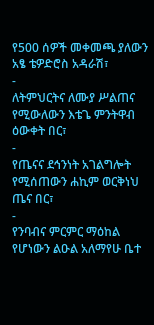የ500 ሰዎች መቀመጫ ያለውን አፄ ቴዎድሮስ አዳራሽ፣
-
ለትምህርትና ለሙያ ሥልጠና የሚውለውን እቴጌ ምንትዋብ ዕውቀት በር፣
-
የጤናና ደኅንነት አገልግሎት የሚሰጠውን ሐኪም ወርቅነህ ጤና በር፣
-
የንባብና ምርምር ማዕከል የሆነውን ልዑል አለማየሁ ቤተ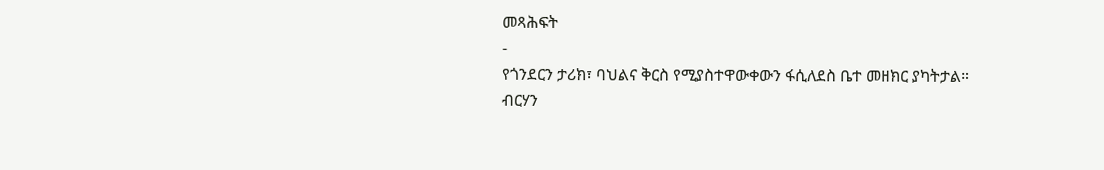መጻሕፍት
-
የጎንደርን ታሪክ፣ ባህልና ቅርስ የሚያስተዋውቀውን ፋሲለደስ ቤተ መዘክር ያካትታል።
ብርሃን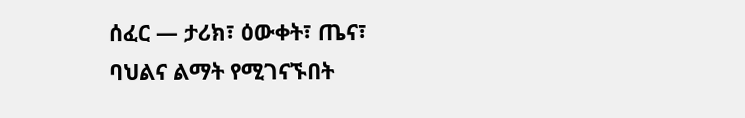ሰፈር — ታሪክ፣ ዕውቀት፣ ጤና፣ ባህልና ልማት የሚገናኙበት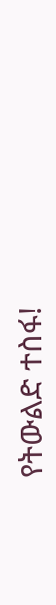የትውልድ ተስፋ!